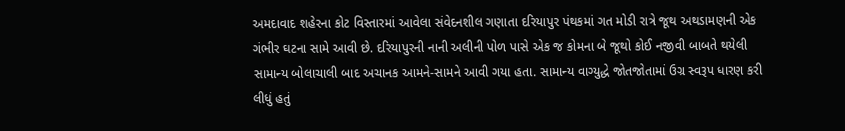અમદાવાદ શહેરના કોટ વિસ્તારમાં આવેલા સંવેદનશીલ ગણાતા દરિયાપુર પંથકમાં ગત મોડી રાત્રે જૂથ અથડામણની એક ગંભીર ઘટના સામે આવી છે. દરિયાપુરની નાની અલીની પોળ પાસે એક જ કોમના બે જૂથો કોઈ નજીવી બાબતે થયેલી સામાન્ય બોલાચાલી બાદ અચાનક આમને-સામને આવી ગયા હતા. સામાન્ય વાગ્યુદ્ધે જોતજોતામાં ઉગ્ર સ્વરૂપ ધારણ કરી લીધું હતું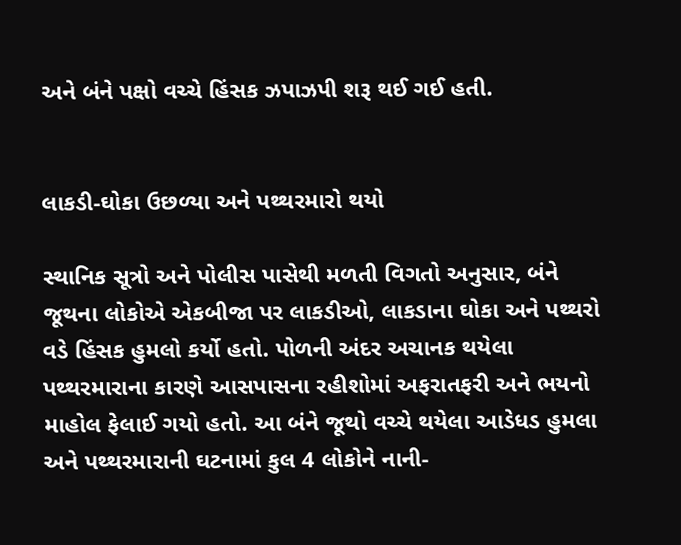અને બંને પક્ષો વચ્ચે હિંસક ઝપાઝપી શરૂ થઈ ગઈ હતી.


લાકડી-ઘોકા ઉછળ્યા અને પથ્થરમારો થયો

સ્થાનિક સૂત્રો અને પોલીસ પાસેથી મળતી વિગતો અનુસાર, બંને જૂથના લોકોએ એકબીજા પર લાકડીઓ, લાકડાના ઘોકા અને પથ્થરો વડે હિંસક હુમલો કર્યો હતો. પોળની અંદર અચાનક થયેલા પથ્થરમારાના કારણે આસપાસના રહીશોમાં અફરાતફરી અને ભયનો માહોલ ફેલાઈ ગયો હતો. આ બંને જૂથો વચ્ચે થયેલા આડેધડ હુમલા અને પથ્થરમારાની ઘટનામાં કુલ 4 લોકોને નાની-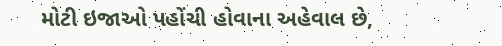મોટી ઇજાઓ પહોંચી હોવાના અહેવાલ છે,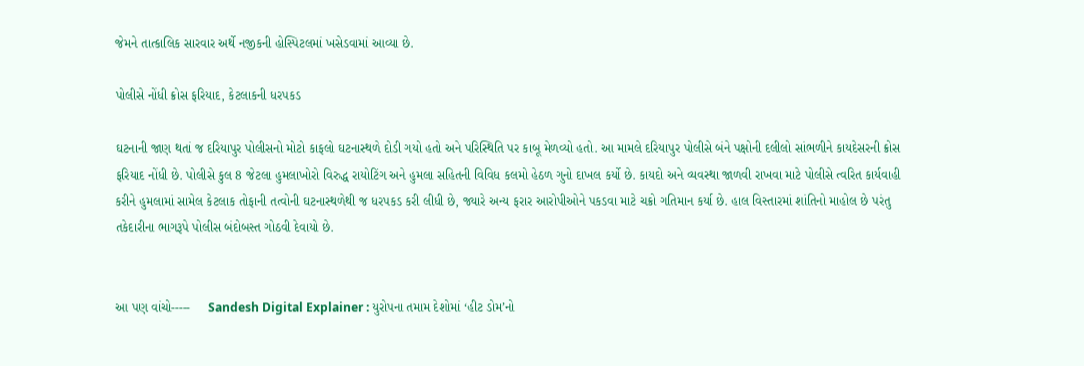જેમને તાત્કાલિક સારવાર અર્થે નજીકની હોસ્પિટલમાં ખસેડવામાં આવ્યા છે.

પોલીસે નોંધી ક્રોસ ફરિયાદ, કેટલાકની ધરપકડ

ઘટનાની જાણ થતાં જ દરિયાપુર પોલીસનો મોટો કાફલો ઘટનાસ્થળે દોડી ગયો હતો અને પરિસ્થિતિ પર કાબૂ મેળવ્યો હતો. આ મામલે દરિયાપુર પોલીસે બંને પક્ષોની દલીલો સાંભળીને કાયદેસરની ક્રોસ ફરિયાદ નોંધી છે. પોલીસે કુલ 8 જેટલા હુમલાખોરો વિરુદ્ધ રાયોટિંગ અને હુમલા સહિતની વિવિધ કલમો હેઠળ ગુનો દાખલ કર્યો છે. કાયદો અને વ્યવસ્થા જાળવી રાખવા માટે પોલીસે ત્વરિત કાર્યવાહી કરીને હુમલામાં સામેલ કેટલાક તોફાની તત્વોની ઘટનાસ્થળેથી જ ધરપકડ કરી લીધી છે, જ્યારે અન્ય ફરાર આરોપીઓને પકડવા માટે ચક્રો ગતિમાન કર્યા છે. હાલ વિસ્તારમાં શાંતિનો માહોલ છે પરંતુ તકેદારીના ભાગરૂપે પોલીસ બંદોબસ્ત ગોઠવી દેવાયો છે.


આ પણ વાંચો-----     Sandesh Digital Explainer : યુરોપના તમામ દેશોમાં ‘હીટ ડોમ’નો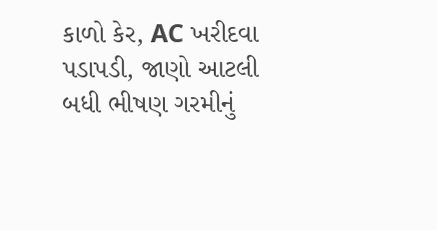કાળો કેર, AC ખરીદવા પડાપડી, જાણો આટલી બધી ભીષણ ગરમીનું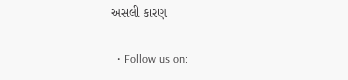અસલી કારણ

  • Follow us on: